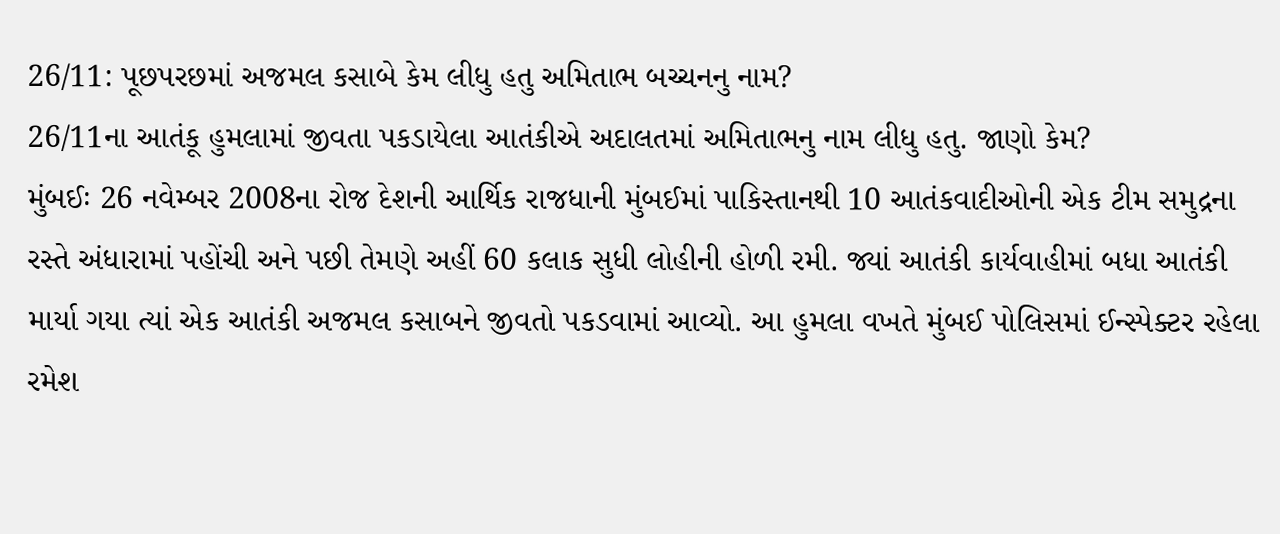26/11: પૂછપરછમાં અજમલ કસાબે કેમ લીધુ હતુ અમિતાભ બચ્ચનનુ નામ?
26/11ના આતંકૂ હુમલામાં જીવતા પકડાયેલા આતંકીએ અદાલતમાં અમિતાભનુ નામ લીધુ હતુ. જાણો કેમ?
મુંબઈઃ 26 નવેમ્બર 2008ના રોજ દેશની આર્થિક રાજધાની મુંબઈમાં પાકિસ્તાનથી 10 આતંકવાદીઓની એક ટીમ સમુદ્રના રસ્તે અંધારામાં પહોંચી અને પછી તેમણે અહીં 60 કલાક સુધી લોહીની હોળી રમી. જ્યાં આતંકી કાર્યવાહીમાં બધા આતંકી માર્યા ગયા ત્યાં એક આતંકી અજમલ કસાબને જીવતો પકડવામાં આવ્યો. આ હુમલા વખતે મુંબઈ પોલિસમાં ઈન્સ્પેક્ટર રહેલા રમેશ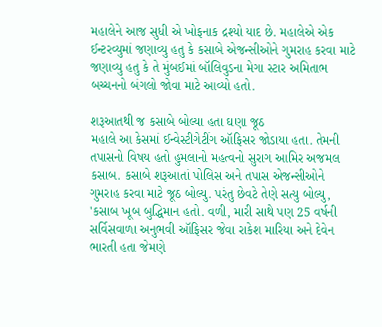મહાલેને આજ સુધી એ ખોફનાક દ્રશ્યો યાદ છે. મહાલેએ એક ઈન્ટરવ્યુમાં જણાવ્યુ હતુ કે કસાબે એજન્સીઓને ગુમરાહ કરવા માટે જણાવ્યુ હતુ કે તે મુંબઈમાં બૉલિવુડના મેગા સ્ટાર અમિતાભ બચ્ચનનો બંગલો જોવા માટે આવ્યો હતો.

શરૂઆતથી જ કસાબે બોલ્યા હતા ઘણા જૂઠ
મહાલે આ કેસમાં ઈન્વેસ્ટીગેટીંગ ઑફિસર જોડાયા હતા. તેમની તપાસનો વિષય હતો હુમલાનો મહત્વનો સુરાગ આમિર અજમલ કસાબ. કસાબે શરૂઆતાં પોલિસ અને તપાસ એજન્સીઓને ગુમરાહ કરવા માટે જૂઠ બોલ્યુ. પરંતુ છેવટે તેણે સત્યુ બોલ્યુ, 'કસાબ ખૂબ બુદ્ધિમાન હતો. વળી, મારી સાથે પણ 25 વર્ષની સર્વિસવાળા અનુભવી ઑફિસર જેવા રાકેશ મારિયા અને દેવેન ભારતી હતા જેમણે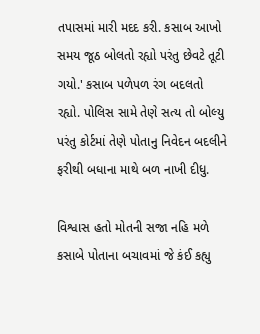તપાસમાં મારી મદદ કરી. કસાબ આખો સમય જૂઠ બોલતો રહ્યો પરંતુ છેવટે તૂટી ગયો.' કસાબ પળેપળ રંગ બદલતો રહ્યો. પોલિસ સામે તેણે સત્ય તો બોલ્યુ પરંતુ કોર્ટમાં તેણે પોતાનુ નિવેદન બદલીને ફરીથી બધાના માથે બળ નાખી દીધુ.

વિશ્વાસ હતો મોતની સજા નહિ મળે
કસાબે પોતાના બચાવમાં જે કંઈ કહ્યુ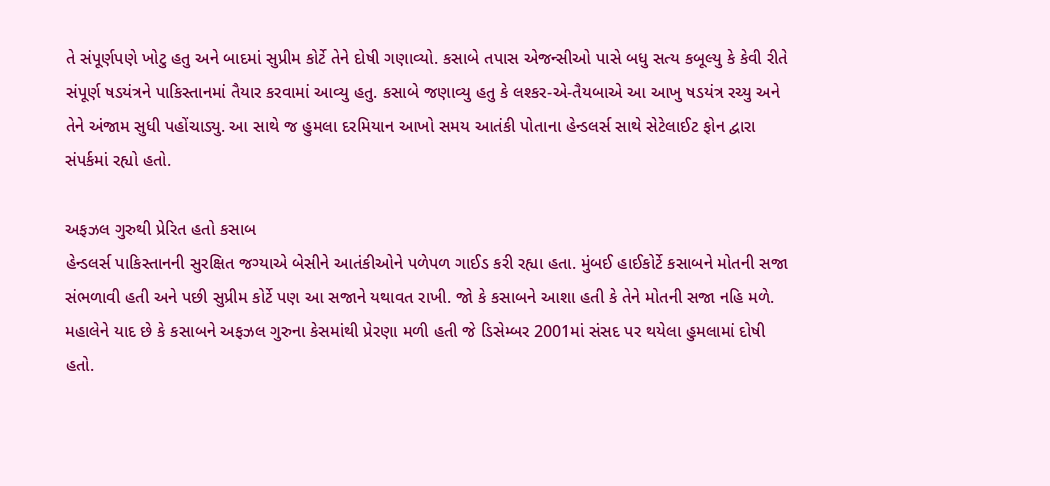તે સંપૂર્ણપણે ખોટુ હતુ અને બાદમાં સુપ્રીમ કોર્ટે તેને દોષી ગણાવ્યો. કસાબે તપાસ એજન્સીઓ પાસે બધુ સત્ય કબૂલ્યુ કે કેવી રીતે સંપૂર્ણ ષડયંત્રને પાકિસ્તાનમાં તૈયાર કરવામાં આવ્યુ હતુ. કસાબે જણાવ્યુ હતુ કે લશ્કર-એ-તૈયબાએ આ આખુ ષડયંત્ર રચ્યુ અને તેને અંજામ સુધી પહોંચાડ્યુ. આ સાથે જ હુમલા દરમિયાન આખો સમય આતંકી પોતાના હેન્ડલર્સ સાથે સેટેલાઈટ ફોન દ્વારા સંપર્કમાં રહ્યો હતો.

અફઝલ ગુરુથી પ્રેરિત હતો કસાબ
હેન્ડલર્સ પાકિસ્તાનની સુરક્ષિત જગ્યાએ બેસીને આતંકીઓને પળેપળ ગાઈડ કરી રહ્યા હતા. મુંબઈ હાઈકોર્ટે કસાબને મોતની સજા સંભળાવી હતી અને પછી સુપ્રીમ કોર્ટે પણ આ સજાને યથાવત રાખી. જો કે કસાબને આશા હતી કે તેને મોતની સજા નહિ મળે. મહાલેને યાદ છે કે કસાબને અફઝલ ગુરુના કેસમાંથી પ્રેરણા મળી હતી જે ડિસેમ્બર 2001માં સંસદ પર થયેલા હુમલામાં દોષી હતો.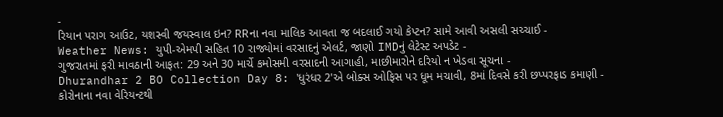-
રિયાન પરાગ આઉટ, યશસ્વી જયસ્વાલ ઇન? RRના નવા માલિક આવતા જ બદલાઈ ગયો કેપ્ટન? સામે આવી અસલી સચ્ચાઈ -
Weather News: યુપી-એમપી સહિત 10 રાજ્યોમાં વરસાદનું એલર્ટ, જાણો IMDનું લેટેસ્ટ અપડેટ -
ગુજરાતમાં ફરી માવઠાની આફત: 29 અને 30 માર્ચે કમોસમી વરસાદની આગાહી, માછીમારોને દરિયો ન ખેડવા સૂચના -
Dhurandhar 2 BO Collection Day 8: 'ધુરંધર 2'એ બોક્સ ઓફિસ પર ધૂમ મચાવી, 8માં દિવસે કરી છપ્પરફાડ કમાણી -
કોરોનાના નવા વેરિયન્ટથી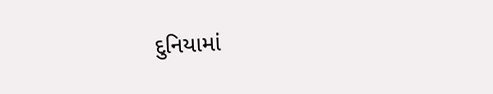દુનિયામાં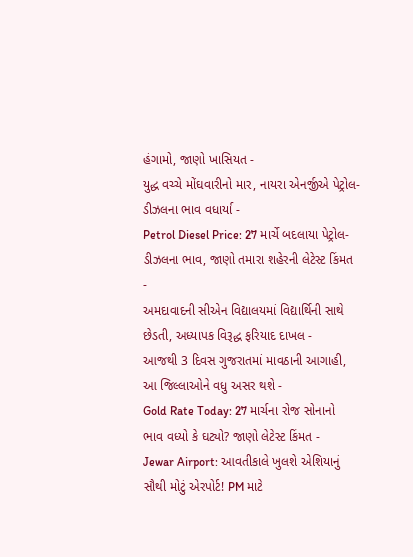હંગામો, જાણો ખાસિયત -
યુદ્ધ વચ્ચે મોંઘવારીનો માર, નાયરા એનર્જીએ પેટ્રોલ-ડીઝલના ભાવ વધાર્યા -
Petrol Diesel Price: 27 માર્ચે બદલાયા પેટ્રોલ-ડીઝલના ભાવ, જાણો તમારા શહેરની લેટેસ્ટ કિંમત -
અમદાવાદની સીએન વિદ્યાલયમાં વિદ્યાર્થિની સાથે છેડતી, અધ્યાપક વિરૂદ્ધ ફરિયાદ દાખલ -
આજથી 3 દિવસ ગુજરાતમાં માવઠાની આગાહી, આ જિલ્લાઓને વધુ અસર થશે -
Gold Rate Today: 27 માર્ચના રોજ સોનાનો ભાવ વધ્યો કે ઘટ્યો? જાણો લેટેસ્ટ કિંમત -
Jewar Airport: આવતીકાલે ખુલશે એશિયાનું સૌથી મોટું એરપોર્ટ! PM માટે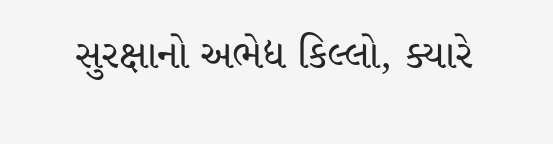સુરક્ષાનો અભેદ્ય કિલ્લો, ક્યારે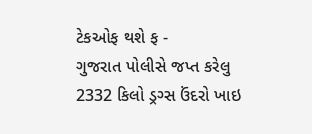ટેકઓફ થશે ફ -
ગુજરાત પોલીસે જપ્ત કરેલુ 2332 કિલો ડ્રગ્સ ઉંદરો ખાઇ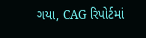ગયા, CAG રિપોર્ટમાં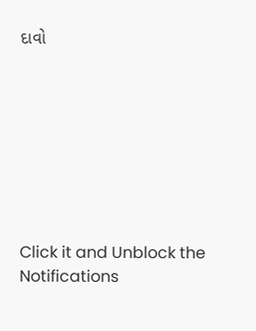દાવો








Click it and Unblock the Notifications